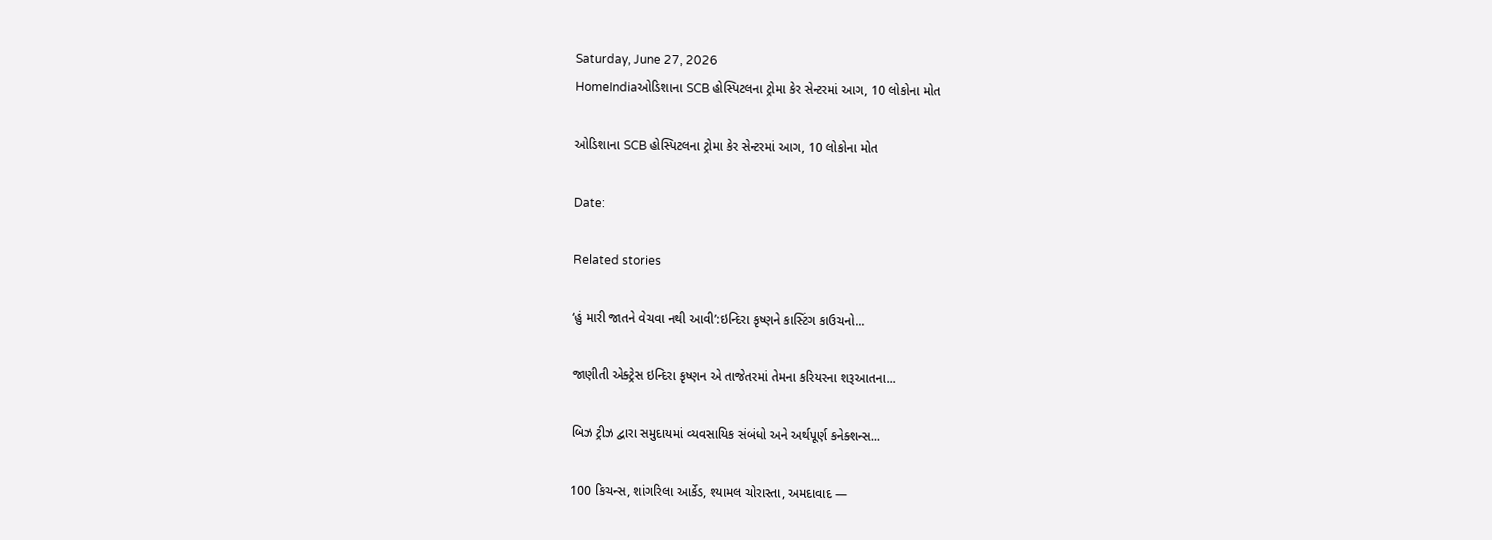Saturday, June 27, 2026
HomeIndiaઓડિશાના SCB હોસ્પિટલના ટ્રોમા કેર સેન્ટરમાં આગ, 10 લોકોના મોત

ઓડિશાના SCB હોસ્પિટલના ટ્રોમા કેર સેન્ટરમાં આગ, 10 લોકોના મોત

Date:

Related stories

‘હું મારી જાતને વેચવા નથી આવી’:ઇન્દિરા કૃષ્ણને કાસ્ટિંગ કાઉચનો...

જાણીતી એક્ટ્રેસ ઇન્દિરા કૃષ્ણન એ તાજેતરમાં તેમના કરિયરના શરૂઆતના...

બિઝ ટ્રીઝ દ્વારા સમુદાયમાં વ્યવસાયિક સંબંધો અને અર્થપૂર્ણ કનેક્શન્સ...

100 કિચન્સ, શાંગરિલા આર્કેડ, શ્યામલ ચોરાસ્તા, અમદાવાદ —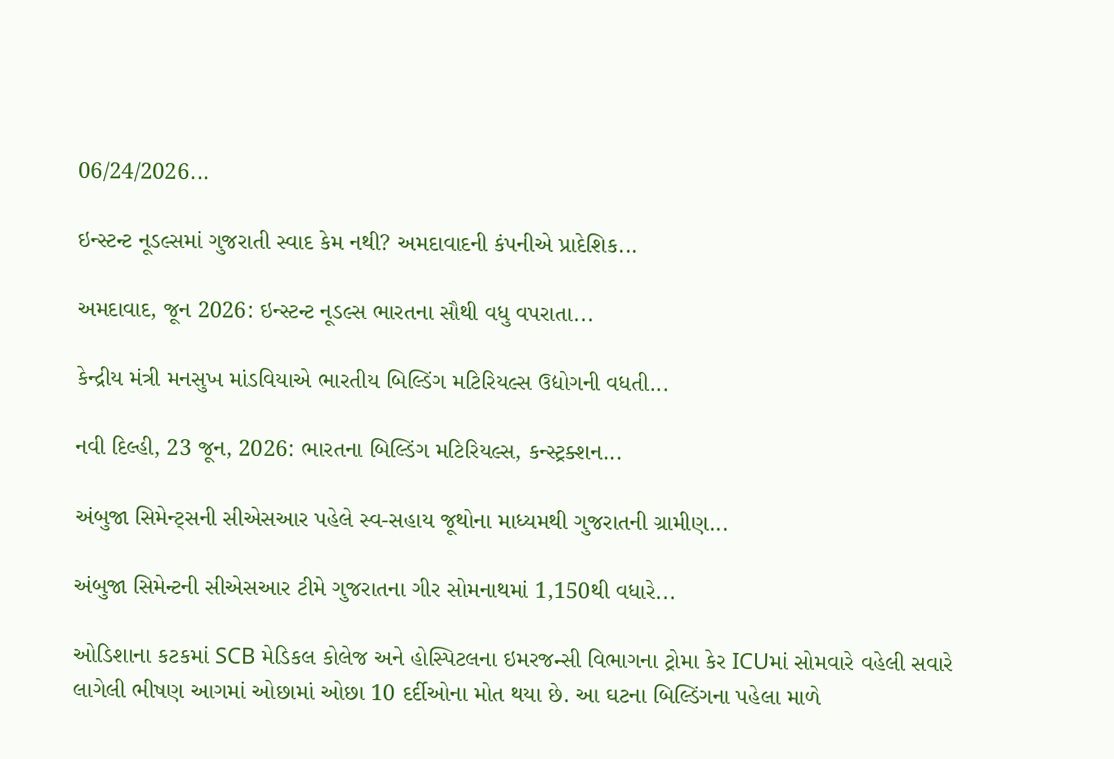06/24/2026...

ઇન્સ્ટન્ટ નૂડલ્સમાં ગુજરાતી સ્વાદ કેમ નથી? અમદાવાદની કંપનીએ પ્રાદેશિક...

અમદાવાદ, જૂન 2026: ઇન્સ્ટન્ટ નૂડલ્સ ભારતના સૌથી વધુ વપરાતા...

કેન્દ્રીય મંત્રી મનસુખ માંડવિયાએ ભારતીય બિલ્ડિંગ મટિરિયલ્સ ઉદ્યોગની વધતી...

નવી દિલ્હી, 23 જૂન, 2026: ભારતના બિલ્ડિંગ મટિરિયલ્સ, કન્સ્ટ્રક્શન...

અંબુજા સિમેન્ટ્સની સીએસઆર પહેલે સ્વ-સહાય જૂથોના માધ્યમથી ગુજરાતની ગ્રામીણ...

અંબુજા સિમેન્ટની સીએસઆર ટીમે ગુજરાતના ગીર સોમનાથમાં 1,150થી વધારે...

ઓડિશાના કટકમાં SCB મેડિકલ કોલેજ અને હોસ્પિટલના ઇમરજન્સી વિભાગના ટ્રોમા કેર ICUમાં સોમવારે વહેલી સવારે લાગેલી ભીષણ આગમાં ઓછામાં ઓછા 10 દર્દીઓના મોત થયા છે. આ ઘટના બિલ્ડિંગના પહેલા માળે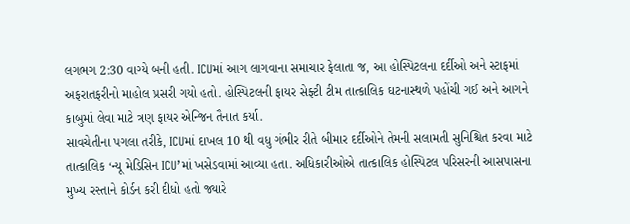લગભગ 2:30 વાગ્યે બની હતી. ICUમાં આગ લાગવાના સમાચાર ફેલાતા જ, આ હોસ્પિટલના દર્દીઓ અને સ્ટાફમાં અફરાતફરીનો માહોલ પ્રસરી ગયો હતો. હોસ્પિટલની ફાયર સેફ્ટી ટીમ તાત્કાલિક ઘટનાસ્થળે પહોંચી ગઈ અને આગને કાબુમાં લેવા માટે ત્રણ ફાયર એન્જિન તૈનાત કર્યા.
સાવચેતીના પગલા તરીકે, ICUમાં દાખલ 10 થી વધુ ગંભીર રીતે બીમાર દર્દીઓને તેમની સલામતી સુનિશ્ચિત કરવા માટે તાત્કાલિક ‘ન્યૂ મેડિસિન ICU’માં ખસેડવામાં આવ્યા હતા. અધિકારીઓએ તાત્કાલિક હોસ્પિટલ પરિસરની આસપાસના મુખ્ય રસ્તાને કોર્ડન કરી દીધો હતો જ્યારે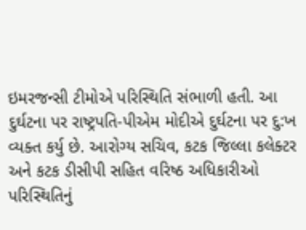ઇમરજન્સી ટીમોએ પરિસ્થિતિ સંભાળી હતી. આ દુર્ઘટના પર રાષ્ટ્રપતિ-પીએમ મોદીએ દુર્ઘટના પર દુ:ખ વ્યક્ત કર્યુ છે. આરોગ્ય સચિવ, કટક જિલ્લા કલેક્ટર અને કટક ડીસીપી સહિત વરિષ્ઠ અધિકારીઓ પરિસ્થિતિનું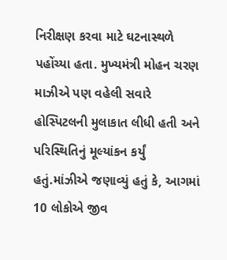નિરીક્ષણ કરવા માટે ઘટનાસ્થળે પહોંચ્યા હતા. મુખ્યમંત્રી મોહન ચરણ માઝીએ પણ વહેલી સવારે હોસ્પિટલની મુલાકાત લીધી હતી અને પરિસ્થિતિનું મૂલ્યાંકન કર્યું હતું.માંઝીએ જણાવ્યું હતું કે, આગમાં 10 લોકોએ જીવ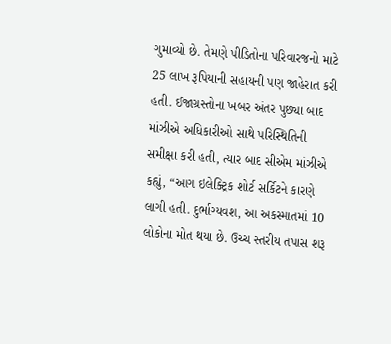ગુમાવ્યો છે. તેમણે પીડિતોના પરિવારજનો માટે 25 લાખ રૂપિયાની સહાયની પણ જાહેરાત કરી હતી. ઈજાગ્રસ્તોના ખબર અંતર પુછ્યા બાદ માંઝીએ અધિકારીઓ સાથે પરિસ્થિતિની સમીક્ષા કરી હતી, ત્યાર બાદ સીએમ માંઝીએ કહ્યું, “આગ ઇલેક્ટ્રિક શોર્ટ સર્કિટને કારણે લાગી હતી. દુર્ભાગ્યવશ, આ અકસ્માતમાં 10 લોકોના મોત થયા છે. ઉચ્ચ સ્તરીય તપાસ શરૂ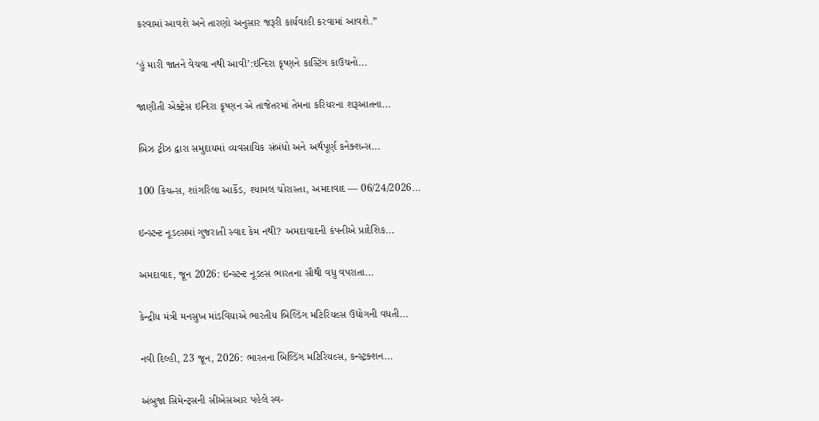કરવામાં આવશે અને તારણો અનુસાર જરૂરી કાર્યવાહી કરવામાં આવશે.”

‘હું મારી જાતને વેચવા નથી આવી’:ઇન્દિરા કૃષ્ણને કાસ્ટિંગ કાઉચનો...

જાણીતી એક્ટ્રેસ ઇન્દિરા કૃષ્ણન એ તાજેતરમાં તેમના કરિયરના શરૂઆતના...

બિઝ ટ્રીઝ દ્વારા સમુદાયમાં વ્યવસાયિક સંબંધો અને અર્થપૂર્ણ કનેક્શન્સ...

100 કિચન્સ, શાંગરિલા આર્કેડ, શ્યામલ ચોરાસ્તા, અમદાવાદ — 06/24/2026...

ઇન્સ્ટન્ટ નૂડલ્સમાં ગુજરાતી સ્વાદ કેમ નથી? અમદાવાદની કંપનીએ પ્રાદેશિક...

અમદાવાદ, જૂન 2026: ઇન્સ્ટન્ટ નૂડલ્સ ભારતના સૌથી વધુ વપરાતા...

કેન્દ્રીય મંત્રી મનસુખ માંડવિયાએ ભારતીય બિલ્ડિંગ મટિરિયલ્સ ઉદ્યોગની વધતી...

નવી દિલ્હી, 23 જૂન, 2026: ભારતના બિલ્ડિંગ મટિરિયલ્સ, કન્સ્ટ્રક્શન...

અંબુજા સિમેન્ટ્સની સીએસઆર પહેલે સ્વ-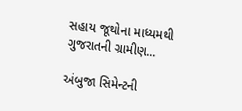સહાય જૂથોના માધ્યમથી ગુજરાતની ગ્રામીણ...

અંબુજા સિમેન્ટની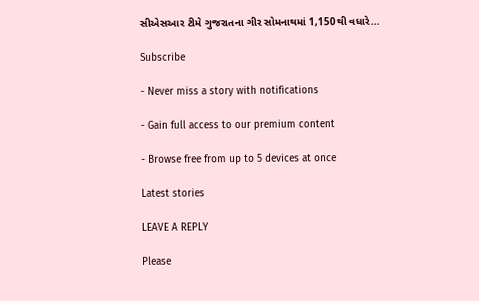સીએસઆર ટીમે ગુજરાતના ગીર સોમનાથમાં 1,150થી વધારે...

Subscribe

- Never miss a story with notifications

- Gain full access to our premium content

- Browse free from up to 5 devices at once

Latest stories

LEAVE A REPLY

Please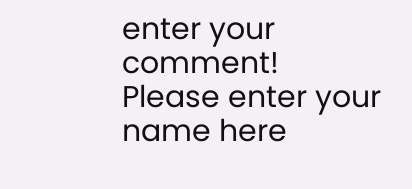enter your comment!
Please enter your name here